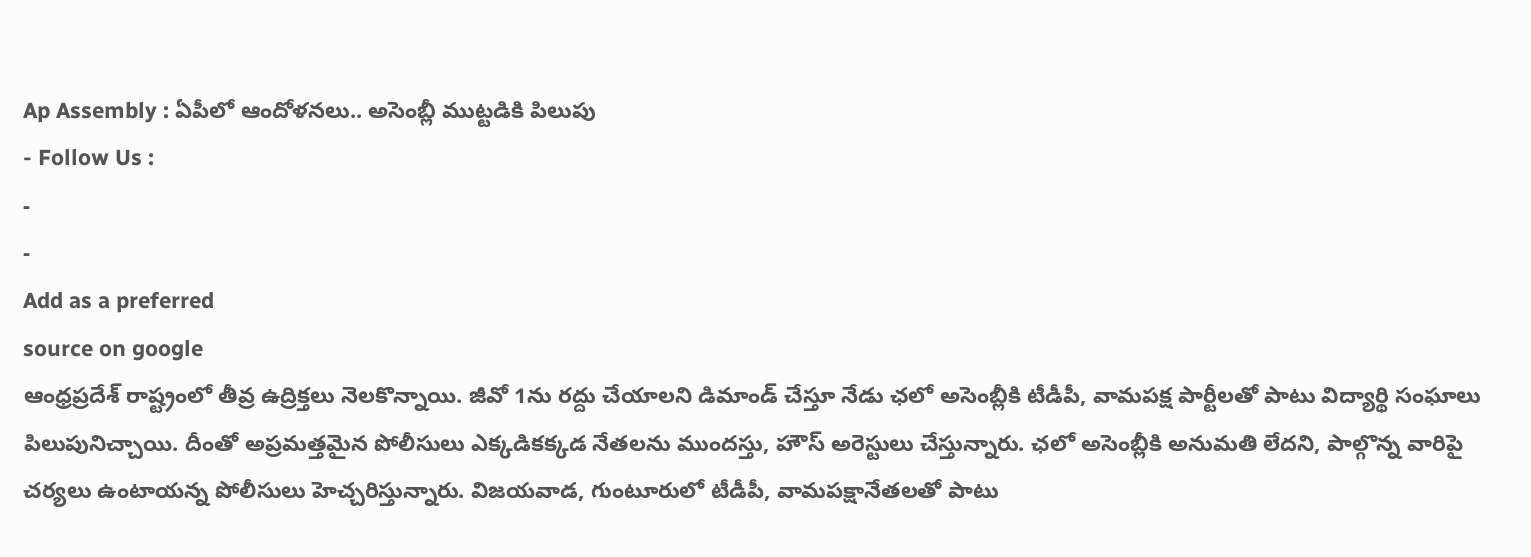Ap Assembly : ఏపీలో ఆందోళనలు.. అసెంబ్లీ ముట్టడికి పిలుపు
- Follow Us :
-
-
Add as a preferred
source on google
ఆంధ్రప్రదేశ్ రాష్ట్రంలో తీవ్ర ఉద్రిక్తలు నెలకొన్నాయి. జీవో 1ను రద్దు చేయాలని డిమాండ్ చేస్తూ నేడు ఛలో అసెంబ్లీకి టీడీపీ, వామపక్ష పార్టీలతో పాటు విద్యార్థి సంఘాలు పిలుపునిచ్చాయి. దీంతో అప్రమత్తమైన పోలీసులు ఎక్కడికక్కడ నేతలను ముందస్తు, హౌస్ అరెస్టులు చేస్తున్నారు. ఛలో అసెంబ్లీకి అనుమతి లేదని, పాల్గొన్న వారిపై చర్యలు ఉంటాయన్న పోలీసులు హెచ్చరిస్తున్నారు. విజయవాడ, గుంటూరులో టీడీపీ, వామపక్షానేతలతో పాటు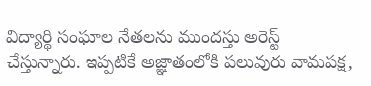విద్యార్థి సంఘాల నేతలను ముందస్తు అరెస్ట్ చేస్తున్నారు. ఇప్పటికే అజ్ఞాతంలోకి పలువురు వామపక్ష,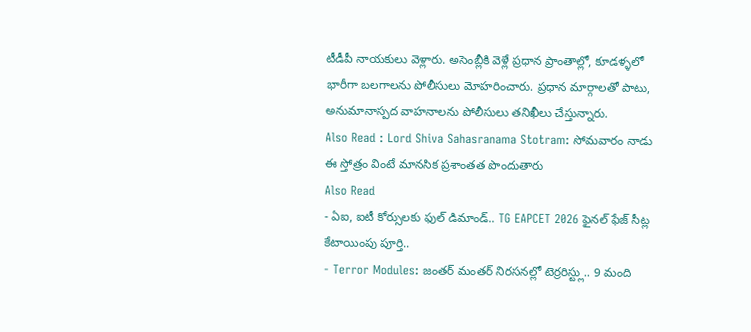టీడీపీ నాయకులు వెళ్లారు. అసెంబ్లీకి వెళ్లే ప్రధాన ప్రాంతాల్లో, కూడళ్ళలో భారీగా బలగాలను పోలీసులు మోహరించారు. ప్రధాన మార్గాలతో పాటు, అనుమానాస్పద వాహనాలను పోలీసులు తనిఖీలు చేస్తున్నారు.
Also Read : Lord Shiva Sahasranama Stotram: సోమవారం నాడు ఈ స్తోత్రం వింటే మానసిక ప్రశాంతత పొందుతారు
Also Read
- ఏఐ, ఐటీ కోర్సులకు ఫుల్ డిమాండ్.. TG EAPCET 2026 ఫైనల్ ఫేజ్ సీట్ల కేటాయింపు పూర్తి..
- Terror Modules: జంతర్ మంతర్ నిరసనల్లో టెర్రరిస్ట్లు.. 9 మంది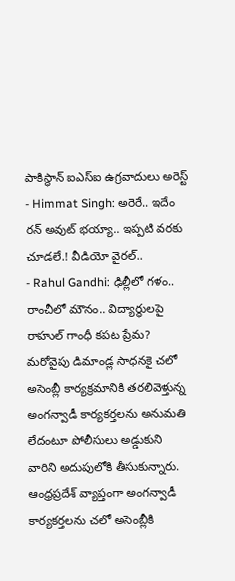పాకిస్థాన్ ఐఎస్ఐ ఉగ్రవాదులు అరెస్ట్
- Himmat Singh: అరెరే.. ఇదేం రన్ అవుట్ భయ్యా.. ఇప్పటి వరకు చూడలే.! వీడియో వైరల్..
- Rahul Gandhi: ఢిల్లీలో గళం.. రాంచీలో మౌనం.. విద్యార్థులపై రాహుల్ గాంధీ కపట ప్రేమ?
మరోవైపు డిమాండ్ల సాధనకై చలో అసెంబ్లీ కార్యక్రమానికి తరలివెళ్తున్న అంగన్వాడీ కార్యకర్తలను అనుమతి లేదంటూ పోలీసులు అడ్డుకుని వారిని అదుపులోకి తీసుకున్నారు. ఆంధ్రప్రదేశ్ వ్యాప్తంగా అంగన్వాడీ కార్యకర్తలను చలో అసెంబ్లీకి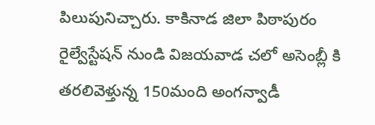పిలుపునిచ్చారు. కాకినాడ జిలా పిఠాపురం రైల్వేస్టేషన్ నుండి విజయవాడ చలో అసెంబ్లీ కి తరలివెళ్తున్న 150మంది అంగన్వాడీ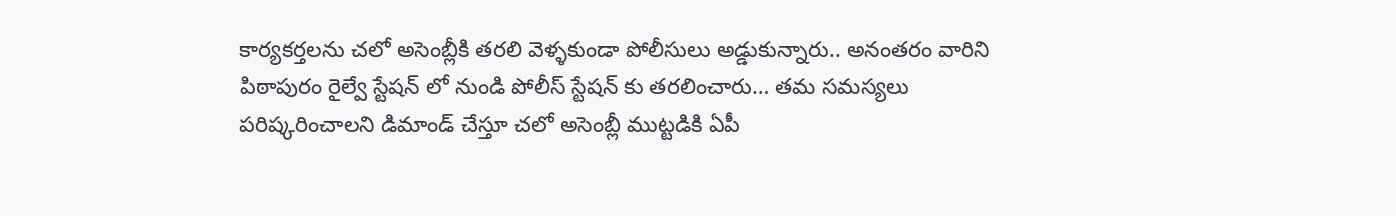కార్యకర్తలను చలో అసెంబ్లీకి తరలి వెళ్ళకుండా పోలీసులు అడ్డుకున్నారు.. అనంతరం వారిని పిఠాపురం రైల్వే స్టేషన్ లో నుండి పోలీస్ స్టేషన్ కు తరలించారు… తమ సమస్యలు పరిష్కరించాలని డిమాండ్ చేస్తూ చలో అసెంబ్లీ ముట్టడికి ఏపీ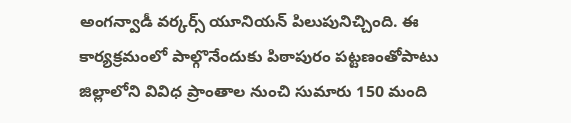అంగన్వాడీ వర్కర్స్ యూనియన్ పిలుపునిచ్చింది. ఈ కార్యక్రమంలో పాల్గొనేందుకు పిఠాపురం పట్టణంతోపాటు జిల్లాలోని వివిధ ప్రాంతాల నుంచి సుమారు 150 మంది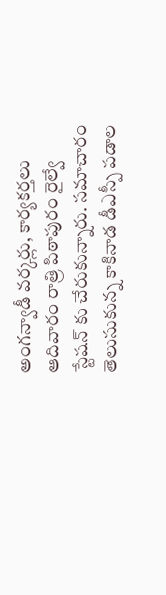అంగన్వాడీ వర్కర్లు, కార్యకర్తలు ఆదివారం రాత్రి పిఠాపురం రైల్వే స్టేషన్ కు చేరుకున్నారు. సమాచారం తెలుసుకున్న కాకినాడ డీఎస్పీ పడాల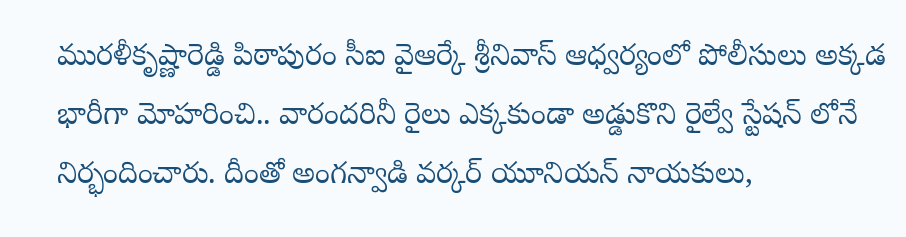మురళీకృష్ణారెడ్డి పిఠాపురం సీఐ వైఆర్కే శ్రీనివాస్ ఆధ్వర్యంలో పోలీసులు అక్కడ భారీగా మోహరించి.. వారందరినీ రైలు ఎక్కకుండా అడ్డుకొని రైల్వే స్టేషన్ లోనే నిర్భందించారు. దీంతో అంగన్వాడి వర్కర్ యూనియన్ నాయకులు,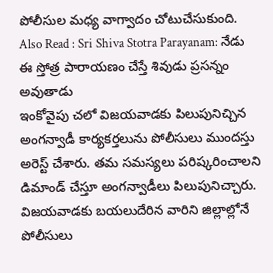పోలీసుల మధ్య వాగ్వాదం చోటుచేసుకుంది.
Also Read : Sri Shiva Stotra Parayanam: నేడు ఈ స్తోత్ర పారాయణం చేస్తే శివుడు ప్రసన్నం అవుతాడు
ఇంకోవైపు చలో విజయవాడకు పిలుపునిచ్చిన అంగన్వాడీ కార్యకర్తలును పోలీసులు ముందస్తు అరెస్ట్ చేశారు. తమ సమస్యలు పరిష్కరించాలని డిమాండ్ చేస్తూ అంగన్వాడీలు పిలుపునిచ్చారు. విజయవాడకు బయలుదేరిన వారిని జిల్లాల్లోనే పోలీసులు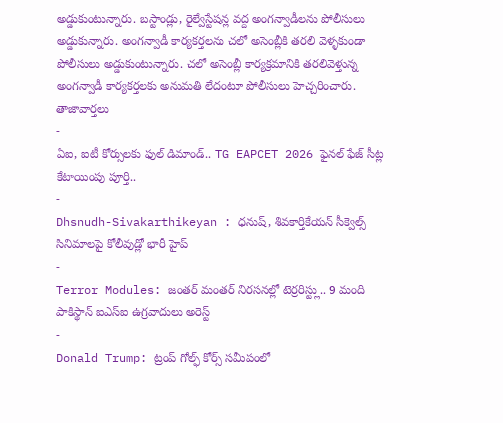అడ్డుకుంటున్నారు. బస్టాండ్లు, రైల్వేస్టేషన్ల వద్ద అంగన్వాడీలను పోలీసులు అడ్డుకున్నారు. అంగన్వాడీ కార్యకర్తలను చలో అసెంబ్లీకి తరలి వెళ్ళకుండా పోలీసులు అడ్డుకుంటున్నారు. చలో అసెంబ్లీ కార్యక్రమానికి తరలివెళ్తున్న అంగన్వాడీ కార్యకర్తలకు అనుమతి లేదంటూ పోలీసులు హెచ్చరించారు.
తాజావార్తలు
-
ఏఐ, ఐటీ కోర్సులకు ఫుల్ డిమాండ్.. TG EAPCET 2026 ఫైనల్ ఫేజ్ సీట్ల కేటాయింపు పూర్తి..
-
Dhsnudh-Sivakarthikeyan : ధనుష్, శివకార్తికేయన్ సీక్వెల్స్ సినిమాలపై కోలీవుడ్లో భారీ హైప్
-
Terror Modules: జంతర్ మంతర్ నిరసనల్లో టెర్రరిస్ట్లు.. 9 మంది పాకిస్థాన్ ఐఎస్ఐ ఉగ్రవాదులు అరెస్ట్
-
Donald Trump: ట్రంప్ గోల్ఫ్ కోర్స్ సమీపంలో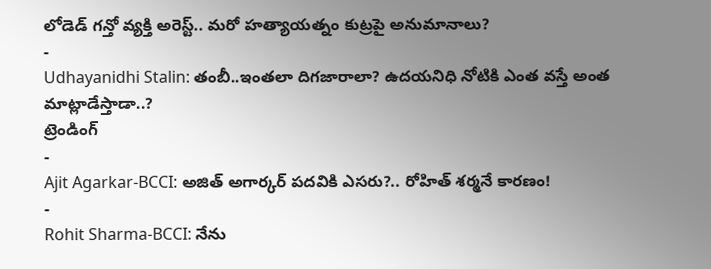లోడెడ్ గన్తో వ్యక్తి అరెస్ట్.. మరో హత్యాయత్నం కుట్రపై అనుమానాలు?
-
Udhayanidhi Stalin: తంబీ..ఇంతలా దిగజారాలా? ఉదయనిధి నోటికి ఎంత వస్తే అంత మాట్లాడేస్తాడా..?
ట్రెండింగ్
-
Ajit Agarkar-BCCI: అజిత్ అగార్కర్ పదవికి ఎసరు?.. రోహిత్ శర్మనే కారణం!
-
Rohit Sharma-BCCI: నేను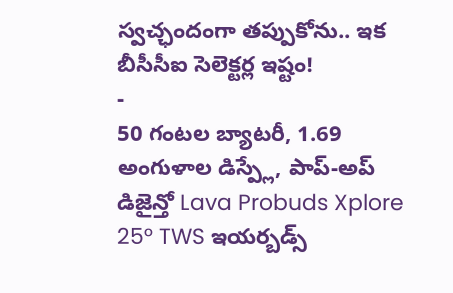స్వచ్ఛందంగా తప్పుకోను.. ఇక బీసీసీఐ సెలెక్టర్ల ఇష్టం!
-
50 గంటల బ్యాటరీ, 1.69 అంగుళాల డిస్ప్లే, పాప్-అప్ డిజైన్తో Lava Probuds Xplore 25° TWS ఇయర్బడ్స్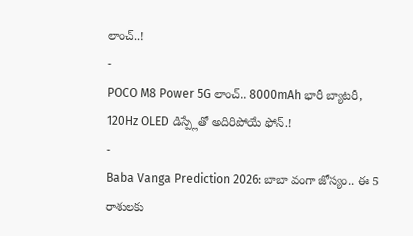లాంచ్..!
-
POCO M8 Power 5G లాంచ్.. 8000mAh భారీ బ్యాటరీ, 120Hz OLED డిస్ప్లేతో అదిరిపోయే ఫోన్.!
-
Baba Vanga Prediction 2026: బాబా వంగా జోస్యం.. ఈ 5 రాశులకు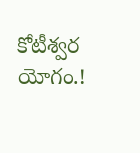కోటీశ్వర యోగం.!